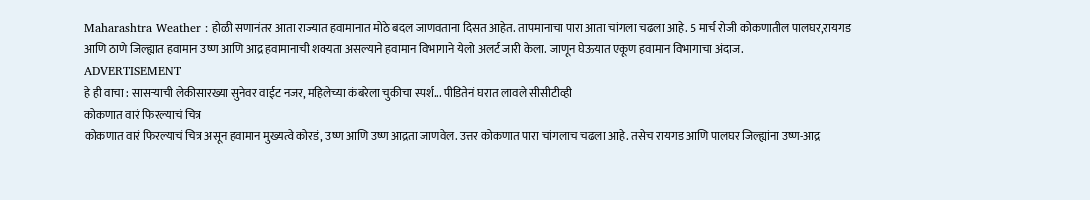Maharashtra Weather : होळी सणानंतर आता राज्यात हवामानात मोठे बदल जाणवताना दिसत आहेत. तापमानाचा पारा आता चांगला चढला आहे. 5 मार्च रोजी कोकणातील पालघर,रायगड आणि ठाणे जिल्ह्यात हवामान उष्ण आणि आद्र हवामानाची शक्यता असल्याने हवामान विभागाने येलो अलर्ट जारी केला. जाणून घेऊयात एकूण हवामान विभागाचा अंदाज.
ADVERTISEMENT
हे ही वाचा : सासऱ्याची लेकीसारख्या सुनेवर वाईट नजर, महिलेच्या कंबरेला चुकीचा स्पर्श... पीडितेनं घरात लावले सीसीटीव्ही
कोकणात वारं फिरल्याचं चित्र
कोकणात वारं फिरल्याचं चित्र असून हवामान मुख्यत्वे कोरडं, उष्ण आणि उष्ण आद्रता जाणवेल. उत्तर कोकणात पारा चांगलाच चढला आहे. तसेच रायगड आणि पालघर जिल्ह्यांना उष्ण-आद्र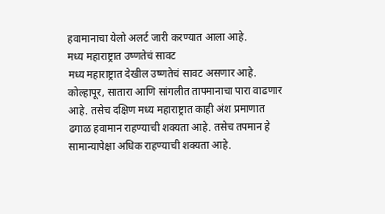हवामानाचा येलो अलर्ट जारी करण्यात आला आहे.
मध्य महाराष्ट्रात उष्णतेचं सावट
मध्य महाराष्ट्रात देखील उष्णतेचं सावट असणार आहे. कोल्हापूर, सातारा आणि सांगलीत तापमानाचा पारा वाढणार आहे. तसेच दक्षिण मध्य महाराष्ट्रात काही अंश प्रमाणात ढगाळ हवामान राहण्याची शक्यता आहे. तसेच तपमान हे सामान्यापेक्षा अधिक राहण्याची शक्यता आहे.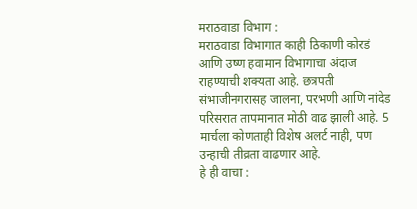मराठवाडा विभाग :
मराठवाडा विभागात काही ठिकाणी कोरडं आणि उष्ण हवामान विभागाचा अंदाज राहण्याची शक्यता आहे. छत्रपती संभाजीनगरासह जालना, परभणी आणि नांदेड परिसरात तापमानात मोठी वाढ झाली आहे. 5 मार्चला कोणताही विशेष अलर्ट नाही, पण उन्हाची तीव्रता वाढणार आहे.
हे ही वाचा :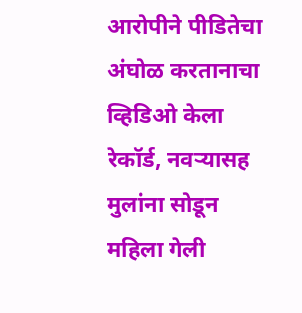आरोपीने पीडितेचा अंघोळ करतानाचा व्हिडिओ केला रेकॉर्ड, नवऱ्यासह मुलांना सोडून महिला गेली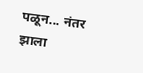पळून... नंतर झाला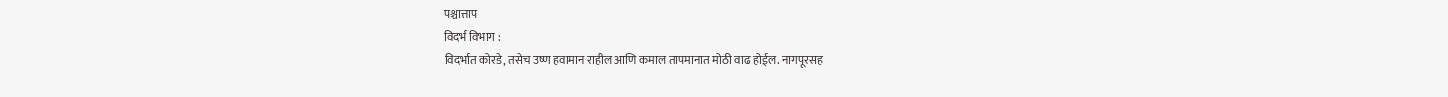पश्चात्ताप
विदर्भ विभाग :
विदर्भात कोरडे, तसेच उष्ण हवामान राहील आणि कमाल तापमानात मोठी वाढ होईल. नागपूरसह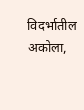विदर्भातील अकोला,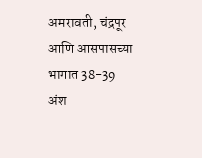अमरावती, चंद्रपूर आणि आसपासच्या भागात 38-39 अंश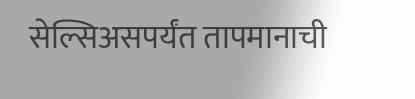सेल्सिअसपर्यंत तापमानाची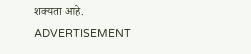शक्यता आहे.
ADVERTISEMENT